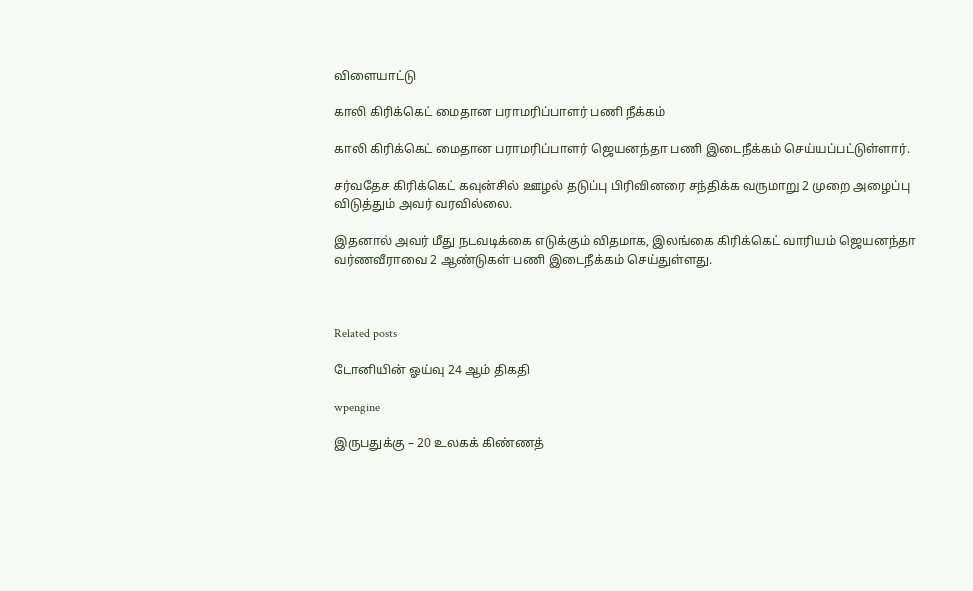விளையாட்டு

காலி கிரிக்கெட் மைதான பராமரிப்பாளர் பணி நீக்கம்

காலி கிரிக்கெட் மைதான பராமரிப்பாளர் ஜெயனந்தா பணி இடைநீக்கம் செய்யப்பட்டுள்ளார்.

சர்வதேச கிரிக்கெட் கவுன்சில் ஊழல் தடுப்பு பிரிவினரை சந்திக்க வருமாறு 2 முறை அழைப்பு விடுத்தும் அவர் வரவில்லை.

இதனால் அவர் மீது நடவடிக்கை எடுக்கும் விதமாக, இலங்கை கிரிக்கெட் வாரியம் ஜெயனந்தா வர்ணவீராவை 2 ஆண்டுகள் பணி இடைநீக்கம் செய்துள்ளது.



Related posts

டோனியின் ஓய்வு 24 ஆம் திகதி

wpengine

இருபதுக்கு – 20 உலகக் கிண்ணத்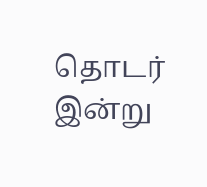தொடர் இன்று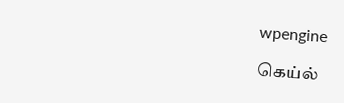wpengine

கெய்ல்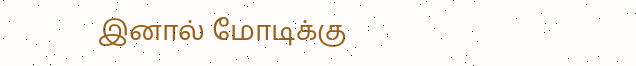இனால் மோடிக்கு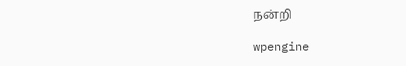நன்றி

wpengine